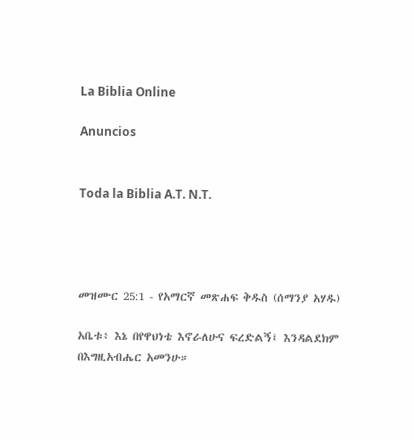La Biblia Online

Anuncios


Toda la Biblia A.T. N.T.




መዝሙር 25:1 - የአማርኛ መጽሐፍ ቅዱስ (ሰማንያ አሃዱ)

አቤቱ፥ እኔ በየዋህነቴ እኖራለሁና ፍረድልኝ፤ እንዳልደክም በእግዚአብሔር አመንሁ።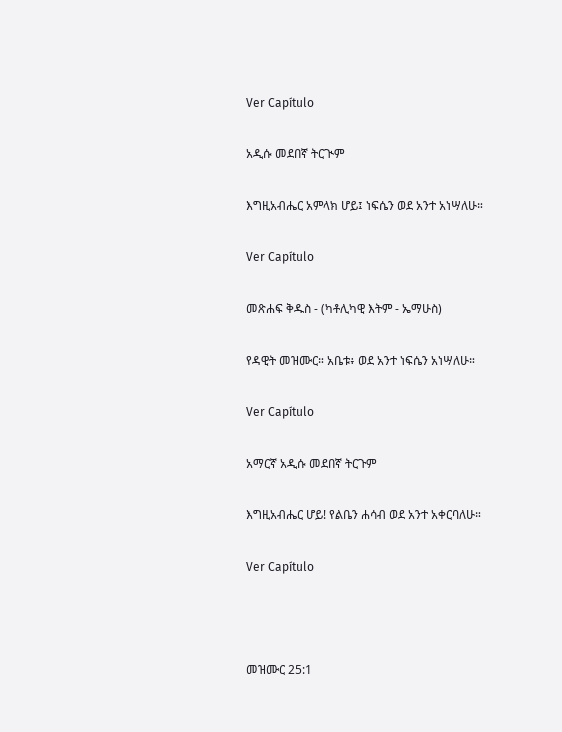Ver Capítulo

አዲሱ መደበኛ ትርጒም

እግዚአብሔር አምላክ ሆይ፤ ነፍሴን ወደ አንተ አነሣለሁ።

Ver Capítulo

መጽሐፍ ቅዱስ - (ካቶሊካዊ እትም - ኤማሁስ)

የዳዊት መዝሙር። አቤቱ፥ ወደ አንተ ነፍሴን አነሣለሁ።

Ver Capítulo

አማርኛ አዲሱ መደበኛ ትርጉም

እግዚአብሔር ሆይ! የልቤን ሐሳብ ወደ አንተ አቀርባለሁ።

Ver Capítulo



መዝሙር 25:1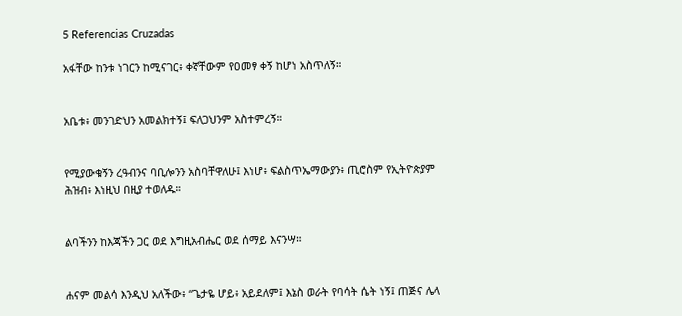5 Referencias Cruzadas

አፋቸው ከንቱ ነገርን ከሚናገር፥ ቀኛቸውም የዐመፃ ቀኝ ከሆነ አስጥለኝ።


አቤቱ፥ መንገድህን አመልክተኝ፤ ፍለጋህንም አስተምረኝ።


የሚያውቁኝን ረዓብንና ባቢሎንን አስባቸዋለሁ፤ እነሆ፥ ፍልስጥኤማውያን፥ ጢሮስም የኢትዮጵያም ሕዝብ፥ እነዚህ በዚያ ተወለዱ።


ልባችንን ከእጃችን ጋር ወደ እግዚአብሔር ወደ ሰማይ እናንሣ።


ሐናም መልሳ እንዲህ አለችው፥ “ጌታዬ ሆይ፥ አይደለም፤ እኔስ ወራት የባሳት ሴት ነኝ፤ ጠጅና ሌላ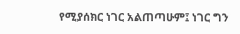የሚያሰክር ነገር አልጠጣሁም፤ ነገር ግን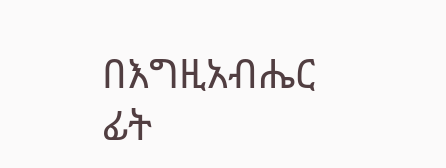በእግዚአብሔር ፊት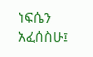ነፍሴን አፈሰስሁ፤